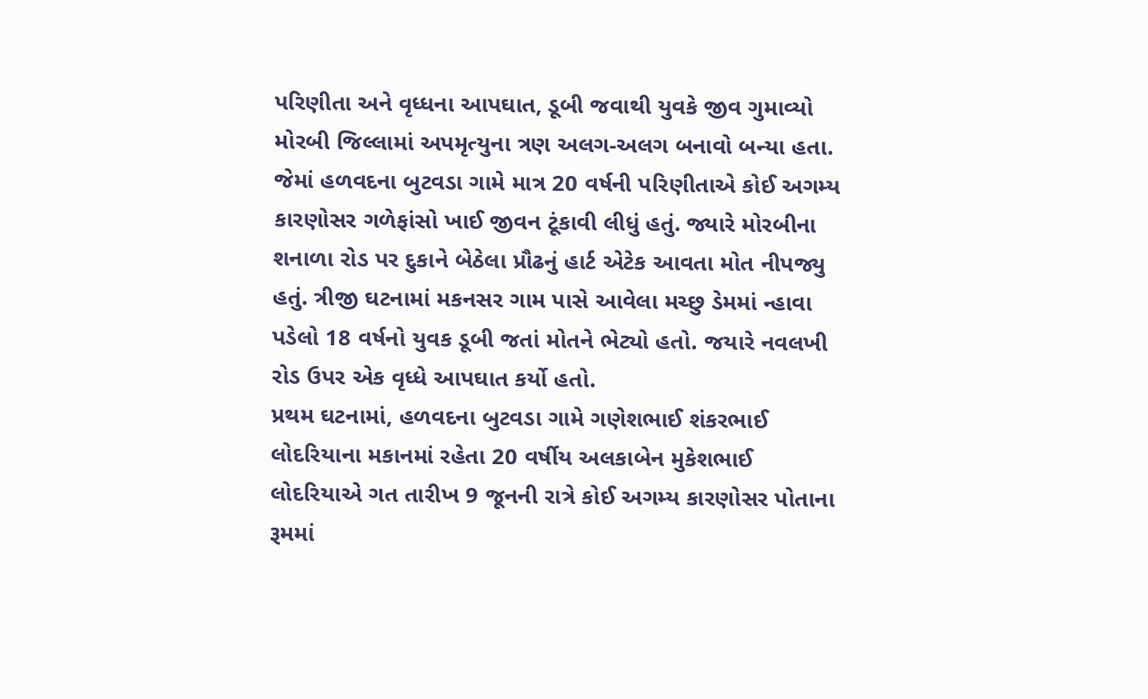પરિણીતા અને વૃધ્ધના આપઘાત, ડૂબી જવાથી યુવકે જીવ ગુમાવ્યો
મોરબી જિલ્લામાં અપમૃત્યુના ત્રણ અલગ-અલગ બનાવો બન્યા હતા. જેમાં હળવદના બુટવડા ગામે માત્ર 20 વર્ષની પરિણીતાએ કોઈ અગમ્ય કારણોસર ગળેફાંસો ખાઈ જીવન ટૂંકાવી લીધું હતું. જ્યારે મોરબીના શનાળા રોડ પર દુકાને બેઠેલા પ્રૌઢનું હાર્ટ એટેક આવતા મોત નીપજ્યુ હતું. ત્રીજી ઘટનામાં મકનસર ગામ પાસે આવેલા મચ્છુ ડેમમાં ન્હાવા પડેલો 18 વર્ષનો યુવક ડૂબી જતાં મોતને ભેટ્યો હતો. જયારે નવલખી રોડ ઉપર એક વૃધ્ધે આપઘાત કર્યો હતો.
પ્રથમ ઘટનામાં, હળવદના બુટવડા ગામે ગણેશભાઈ શંકરભાઈ લોદરિયાના મકાનમાં રહેતા 20 વર્ષીય અલકાબેન મુકેશભાઈ લોદરિયાએ ગત તારીખ 9 જૂનની રાત્રે કોઈ અગમ્ય કારણોસર પોતાના રૂમમાં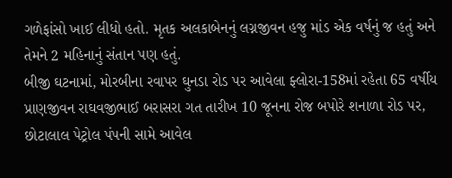ગળેફાંસો ખાઈ લીધો હતો. મૃતક અલકાબેનનું લગ્નજીવન હજુ માંડ એક વર્ષનું જ હતું અને તેમને 2 મહિનાનું સંતાન પણ હતું.
બીજી ઘટનામાં, મોરબીના રવાપર ઘુનડા રોડ પર આવેલા ફ્લોરા-158માં રહેતા 65 વર્ષીય પ્રાણજીવન રાઘવજીભાઈ બરાસરા ગત તારીખ 10 જૂનના રોજ બપોરે શનાળા રોડ પર, છોટાલાલ પેટ્રોલ પંપની સામે આવેલ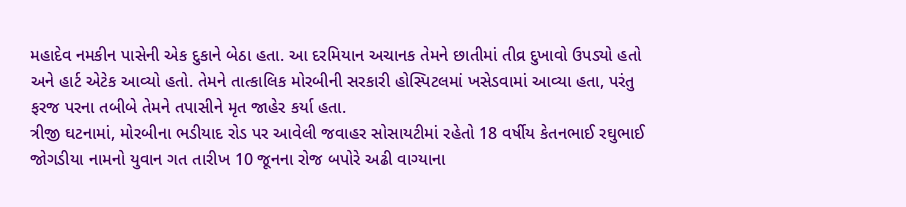મહાદેવ નમકીન પાસેની એક દુકાને બેઠા હતા. આ દરમિયાન અચાનક તેમને છાતીમાં તીવ્ર દુખાવો ઉપડ્યો હતો અને હાર્ટ એટેક આવ્યો હતો. તેમને તાત્કાલિક મોરબીની સરકારી હોસ્પિટલમાં ખસેડવામાં આવ્યા હતા, પરંતુ ફરજ પરના તબીબે તેમને તપાસીને મૃત જાહેર કર્યા હતા.
ત્રીજી ઘટનામાં, મોરબીના ભડીયાદ રોડ પર આવેલી જવાહર સોસાયટીમાં રહેતો 18 વર્ષીય કેતનભાઈ રઘુભાઈ જોગડીયા નામનો યુવાન ગત તારીખ 10 જૂનના રોજ બપોરે અઢી વાગ્યાના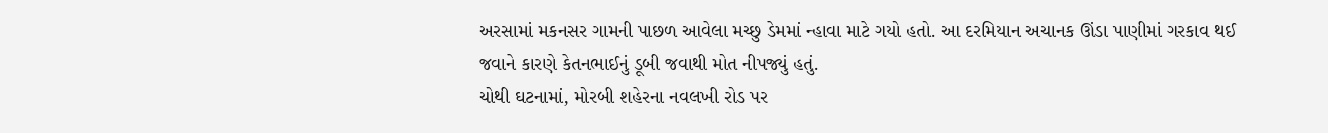અરસામાં મકનસર ગામની પાછળ આવેલા મચ્છુ ડેમમાં ન્હાવા માટે ગયો હતો. આ દરમિયાન અચાનક ઊંડા પાણીમાં ગરકાવ થઈ જવાને કારણે કેતનભાઈનું ડૂબી જવાથી મોત નીપજ્યું હતું.
ચોથી ઘટનામાં, મોરબી શહેરના નવલખી રોડ પર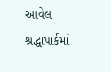આવેલ શ્રદ્ધાપાર્કમાં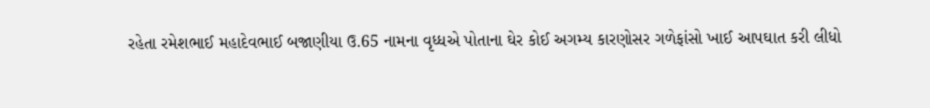રહેતા રમેશભાઈ મહાદેવભાઈ બજાણીયા ઉ.65 નામના વૃધ્ધએ પોતાના ઘેર કોઈ અગમ્ય કારણોસર ગળેફાંસો ખાઈ આપઘાત કરી લીધો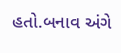હતો.બનાવ અંગે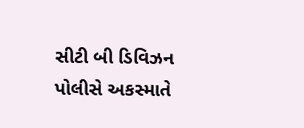સીટી બી ડિવિઝન પોલીસે અકસ્માતે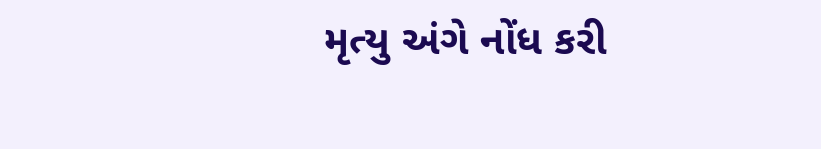મૃત્યુ અંગે નોંધ કરી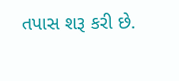તપાસ શરૂ કરી છે.